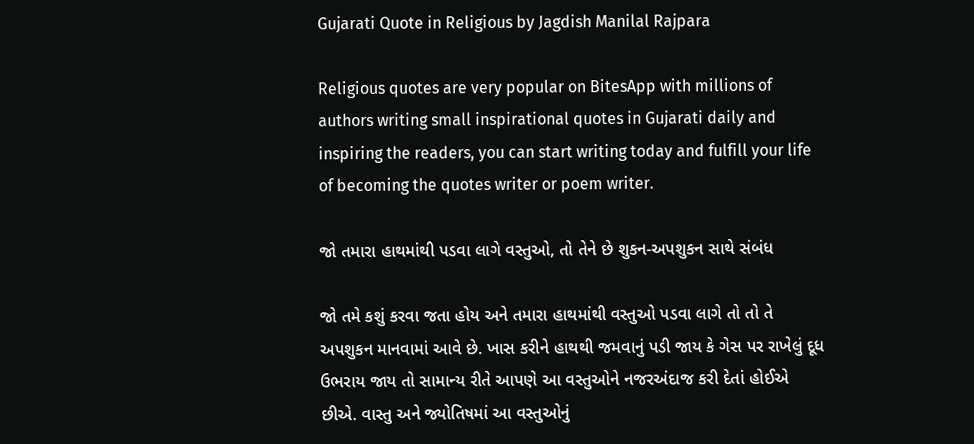Gujarati Quote in Religious by Jagdish Manilal Rajpara

Religious quotes are very popular on BitesApp with millions of authors writing small inspirational quotes in Gujarati daily and inspiring the readers, you can start writing today and fulfill your life of becoming the quotes writer or poem writer.

જો તમારા હાથમાંથી પડવા લાગે વસ્તુઓ, તો તેને છે શુકન-અપશુકન સાથે સંબંધ

જો તમે કશું કરવા જતા હોય અને તમારા હાથમાંથી વસ્તુઓ પડવા લાગે તો તો તે અપશુકન માનવામાં આવે છે. ખાસ કરીને હાથથી જમવાનું પડી જાય કે ગેસ પર રાખેલું દૂધ ઉભરાય જાય તો સામાન્ય રીતે આપણે આ વસ્તુઓને નજરઅંદાજ કરી દેતાં હોઈએ છીએ. વાસ્તુ અને જ્યોતિષમાં આ વસ્તુઓનું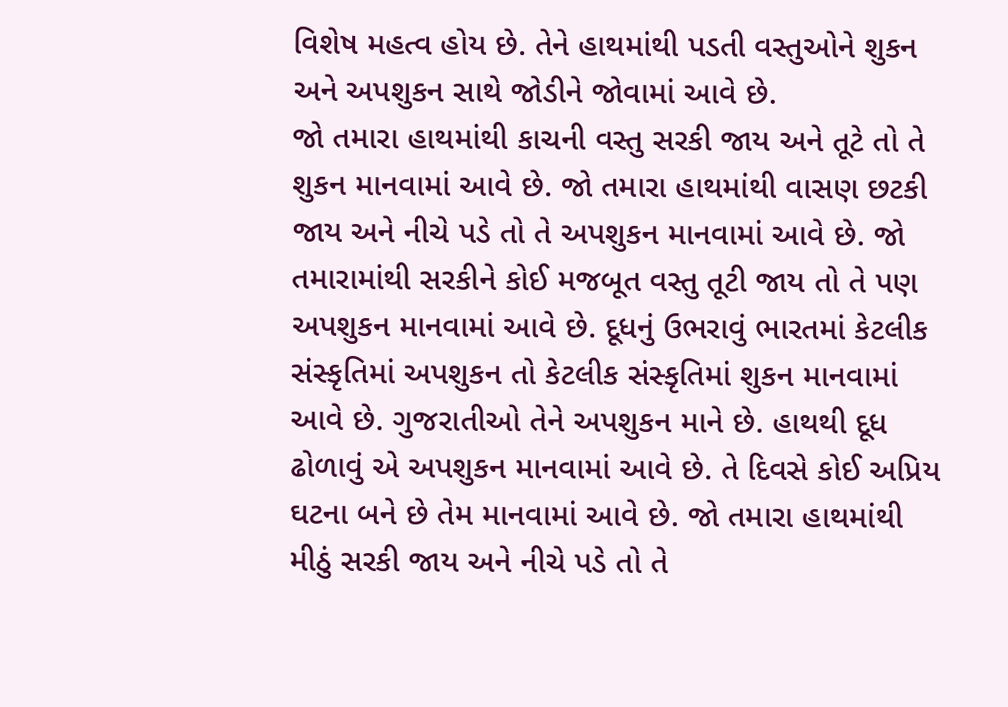વિશેષ મહત્વ હોય છે. તેને હાથમાંથી પડતી વસ્તુઓને શુકન અને અપશુકન સાથે જોડીને જોવામાં આવે છે.
જો તમારા હાથમાંથી કાચની વસ્તુ સરકી જાય અને તૂટે તો તે શુકન માનવામાં આવે છે. જો તમારા હાથમાંથી વાસણ છટકી જાય અને નીચે પડે તો તે અપશુકન માનવામાં આવે છે. જો તમારામાંથી સરકીને કોઈ મજબૂત વસ્તુ તૂટી જાય તો તે પણ અપશુકન માનવામાં આવે છે. દૂધનું ઉભરાવું ભારતમાં કેટલીક સંસ્કૃતિમાં અપશુકન તો કેટલીક સંસ્કૃતિમાં શુકન માનવામાં આવે છે. ગુજરાતીઓ તેને અપશુકન માને છે. હાથથી દૂધ ઢોળાવું એ અપશુકન માનવામાં આવે છે. તે દિવસે કોઈ અપ્રિય ઘટના બને છે તેમ માનવામાં આવે છે. જો તમારા હાથમાંથી મીઠું સરકી જાય અને નીચે પડે તો તે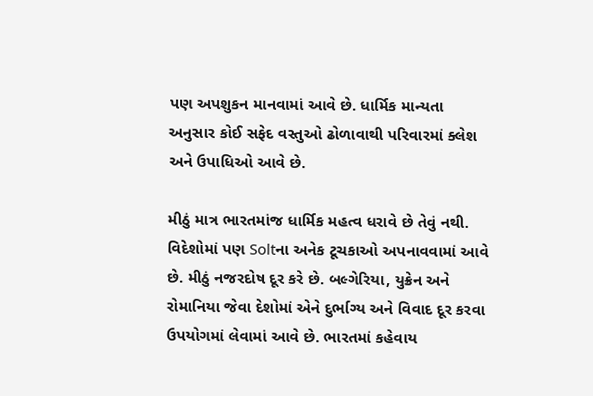પણ અપશુકન માનવામાં આવે છે. ધાર્મિક માન્યતા અનુસાર કોઈ સફેદ વસ્તુઓ ઢોળાવાથી પરિવારમાં ક્લેશ અને ઉપાધિઓ આવે છે.

મીઠું માત્ર ભારતમાંજ ધાર્મિક મહત્વ ધરાવે છે તેવું નથી. વિદેશોમાં પણ Soltના અનેક ટૂચકાઓ અપનાવવામાં આવે છે. મીઠું નજરદોષ દૂર કરે છે. બલ્ગેરિયા, યુક્રેન અને રોમાનિયા જેવા દેશોમાં એને દુર્ભાગ્ય અને વિવાદ દૂર કરવા ઉપયોગમાં લેવામાં આવે છે. ભારતમાં કહેવાય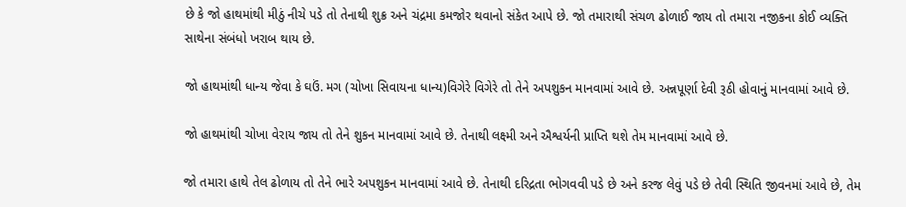છે કે જો હાથમાંથી મીઠું નીચે પડે તો તેનાથી શુક્ર અને ચંદ્રમા કમજોર થવાનો સંકેત આપે છે. જો તમારાથી સંચળ ઢોળાઈ જાય તો તમારા નજીકના કોઈ વ્યક્તિ સાથેના સંબંધો ખરાબ થાય છે.

જો હાથમાંથી ધાન્ય જેવા કે ઘઉં. મગ (ચોખા સિવાયના ધાન્ય)વિગેરે વિગેરે તો તેને અપશુકન માનવામાં આવે છે. અન્નપૂર્ણા દેવી રૂઠી હોવાનું માનવામાં આવે છે.

જો હાથમાંથી ચોખા વેરાય જાય તો તેને શુકન માનવામાં આવે છે. તેનાથી લક્ષ્મી અને ઐશ્વર્યની પ્રાપ્તિ થશે તેમ માનવામાં આવે છે.

જો તમારા હાથે તેલ ઢોળાય તો તેને ભારે અપશુકન માનવામાં આવે છે. તેનાથી દરિદ્રતા ભોગવવી પડે છે અને કરજ લેવું પડે છે તેવી સ્થિતિ જીવનમાં આવે છે, તેમ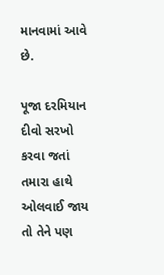માનવામાં આવે છે.

પૂજા દરમિયાન દીવો સરખો કરવા જતાં તમારા હાથે ઓલવાઈ જાય તો તેને પણ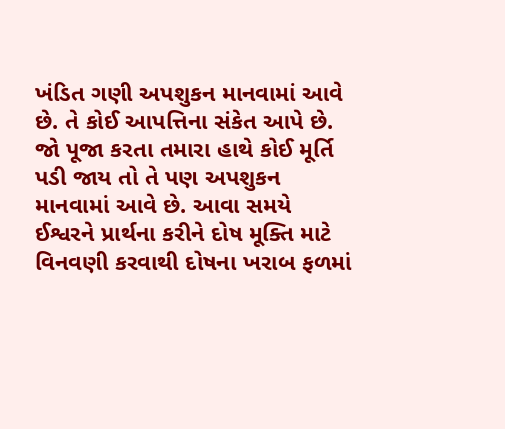ખંડિત ગણી અપશુકન માનવામાં આવે છે. તે કોઈ આપત્તિના સંકેત આપે છે. જો પૂજા કરતા તમારા હાથે કોઈ મૂર્તિ પડી જાય તો તે પણ અપશુકન માનવામાં આવે છે. આવા સમયે ઈશ્વરને પ્રાર્થના કરીને દોષ મૂક્તિ માટે વિનવણી કરવાથી દોષના ખરાબ ફળમાં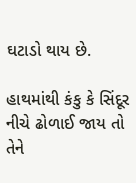ઘટાડો થાય છે.

હાથમાંથી કંકુ કે સિંદૂર નીચે ઢોળાઈ જાય તો તેને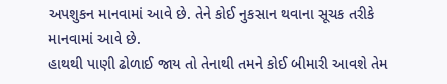અપશુકન માનવામાં આવે છે. તેને કોઈ નુકસાન થવાના સૂચક તરીકે માનવામાં આવે છે.
હાથથી પાણી ઢોળાઈ જાય તો તેનાથી તમને કોઈ બીમારી આવશે તેમ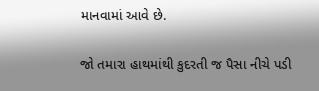માનવામાં આવે છે.

જો તમારા હાથમાંથી કુદરતી જ પૈસા નીચે પડી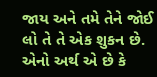જાય અને તમે તેને જોઈ લો તે તે એક શુકન છે. એનો અર્થ એ છે કે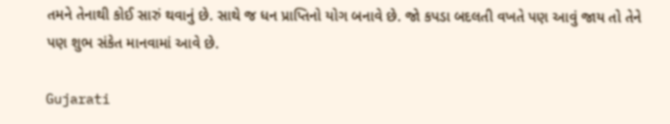તમને તેનાથી કોઈ સારું થવાનું છે. સાથે જ ધન પ્રાપ્તિનો યોગ બનાવે છે. જો કપડા બદલતી વખતે પણ આવું જાય તો તેને પણ શુભ સંકેત માનવામાં આવે છે.

Gujarati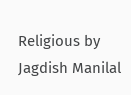Religious by Jagdish Manilal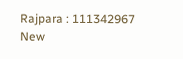Rajpara : 111342967
New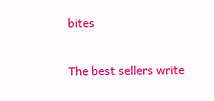bites

The best sellers write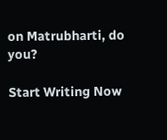on Matrubharti, do you?

Start Writing Now